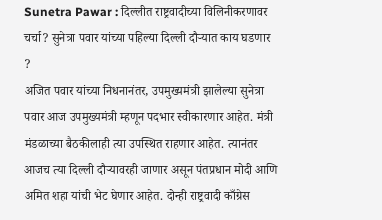Sunetra Pawar : दिल्लीत राष्ट्रवादीच्या विलिनीकरणावर चर्चा? सुनेत्रा पवार यांच्या पहिल्या दिल्ली दौऱ्यात काय घडणार ?
अजित पवार यांच्या निधनानंतर, उपमुख्यमंत्री झालेल्या सुनेत्रा पवार आज उपमुख्यमंत्री म्हणून पदभार स्वीकारणार आहेत. मंत्री मंडळाच्या बैठकीलाही त्या उपस्थित राहणार आहेत. त्यानंतर आजच त्या दिल्ली दौऱ्यावरही जाणार असून पंतप्रधान मोदी आणि अमित शहा यांची भेट घेणार आहेत. दोन्ही राष्ट्रवादी काँग्रेस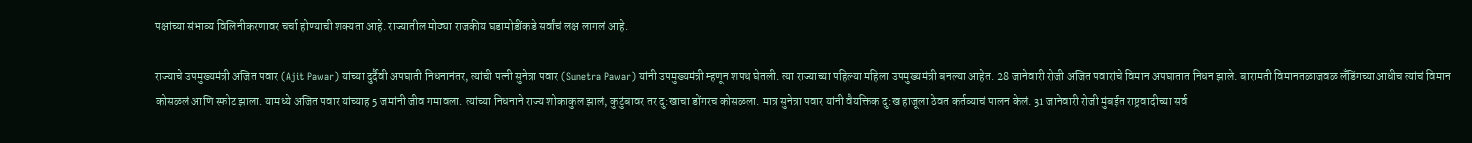पक्षांच्या संभाव्य विलिनीकरणावर चर्चा होण्याची शक्यता आहे. राज्यातील मोठ्या राजकीय घडामोडींकडे सर्वांचं लक्ष लागलं आहे.

राज्याचे उपमुख्यमंत्री अजित पवार (Ajit Pawar) यांच्या दुर्दैवी अपघाती निधनानंतर, त्यांची पत्नी सुनेत्रा पवार (Sunetra Pawar) यांनी उपमुख्यमंत्री म्हणून शपथ घेतली. त्या राज्याच्या पहिल्या महिला उपमुख्यमंत्री बनल्या आहेत. 28 जानेवारी रोजी अजित पवारांचे विमान अपघातात निधन झाले. बारामती विमानतळाजवळ लँडिंगच्याआधीच त्यांचं विमान कोसळलं आणि स्फोट झाला. यामध्ये अजित पवार यांच्याह 5 जमांनी जीव गमावला. त्यांच्या निधनाने राज्य शोकाकुल झालं, कुटुंबावर तर दु:खाचा डोंगरच कोसळला. मात्र सुनेत्रा पवार यांनी वैयक्तिक दु:ख हाजूला ठेवत कर्तव्याचं पालन केलं. 31 जानेवारी रोजी मुंबईत राष्ट्रवादीच्या सर्व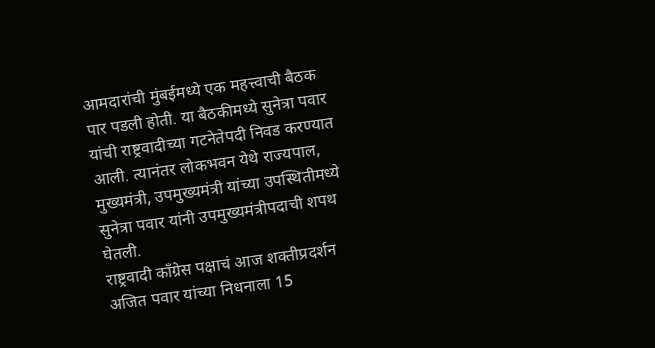आमदारांची मुंबईमध्ये एक महत्त्वाची बैठक पार पडली होती. या बैठकीमध्ये सुनेत्रा पवार यांची राष्ट्रवादीच्या गटनेतेपदी निवड करण्यात आली. त्यानंतर लोकभवन येथे राज्यपाल, मुख्यमंत्री, उपमुख्यमंत्री यांच्या उपस्थितीमध्ये सुनेत्रा पवार यांनी उपमुख्यमंत्रीपदाची शपथ घेतली.
राष्ट्रवादी कॉंग्रेस पक्षाचं आज शक्तीप्रदर्शन
अजित पवार यांच्या निधनाला 15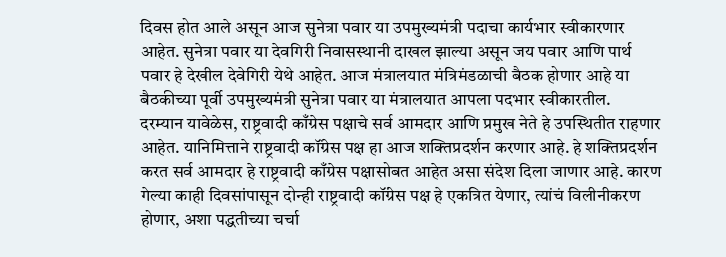दिवस होत आले असून आज सुनेत्रा पवार या उपमुख्यमंत्री पदाचा कार्यभार स्वीकारणार आहेत. सुनेत्रा पवार या देवगिरी निवासस्थानी दाखल झाल्या असून जय पवार आणि पार्थ पवार हे देखील देवेगिरी येथे आहेत. आज मंत्रालयात मंत्रिमंडळाची बैठक होणार आहे या बैठकीच्या पूर्वी उपमुख्यमंत्री सुनेत्रा पवार या मंत्रालयात आपला पदभार स्वीकारतील.
दरम्यान यावेळेस, राष्ट्रवादी काँग्रेस पक्षाचे सर्व आमदार आणि प्रमुख नेते हे उपस्थितीत राहणार आहेत. यानिमित्ताने राष्ट्रवादी कॉंग्रेस पक्ष हा आज शक्तिप्रदर्शन करणार आहे. हे शक्तिप्रदर्शन करत सर्व आमदार हे राष्ट्रवादी काँग्रेस पक्षासोबत आहेत असा संदेश दिला जाणार आहे. कारण गेल्या काही दिवसांपासून दोन्ही राष्ट्रवादी कॉंग्रेस पक्ष हे एकत्रित येणार, त्यांचं विलीनीकरण होणार, अशा पद्धतीच्या चर्चा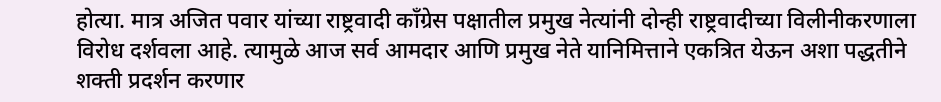होत्या. मात्र अजित पवार यांच्या राष्ट्रवादी काँग्रेस पक्षातील प्रमुख नेत्यांनी दोन्ही राष्ट्रवादीच्या विलीनीकरणाला विरोध दर्शवला आहे. त्यामुळे आज सर्व आमदार आणि प्रमुख नेते यानिमित्ताने एकत्रित येऊन अशा पद्धतीने शक्ती प्रदर्शन करणार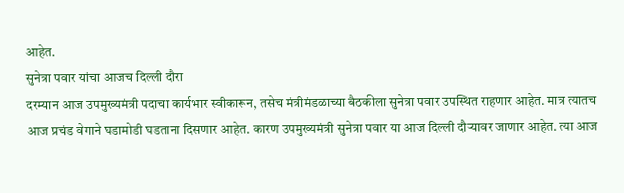आहेत.
सुनेत्रा पवार यांचा आजच दिल्ली दौरा
दरम्यान आज उपमुख्यमंत्री पदाचा कार्यभार स्वीकारून, तसेच मंत्रीमंडळाच्या बैठकीला सुनेत्रा पवार उपस्थित राहणार आहेत. मात्र त्यातच आज प्रचंड वेगाने घडामोडी घडताना दिसणार आहेत. कारण उपमुख्यमंत्री सुनेत्रा पवार या आज दिल्ली दौऱ्यावर जाणार आहेत. त्या आज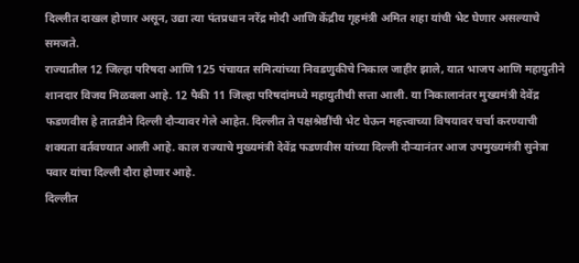दिल्लीत दाखल होणार असून, उद्या त्या पंतप्रधान नरेंद्र मोदी आणि केंद्रीय गृहमंत्री अमित शहा यांची भेट घेणार असल्याचे समजते.
राज्यातील 12 जिल्हा परिषदा आणि 125 पंचायत समित्यांच्या निवडणुकीचे निकाल जाहीर झाले, यात भाजप आणि महायुतीने शानदार विजय मिळवला आहे. 12 पैकी 11 जिल्हा परिषदांमध्ये महायुतीची सत्ता आली. या निकालानंतर मुख्यमंत्री देवेंद्र फडणवीस हे तातडीने दिल्ली दौऱ्यावर गेले आहेत. दिल्लीत ते पक्षश्रेष्ठींची भेट घेऊन महत्त्वाच्या विषयावर चर्चा करण्याची शक्यता वर्तवण्यात आली आहे. काल राज्याचे मुख्यमंत्री देवेंद्र फडणवीस यांच्या दिल्ली दौऱ्यानंतर आज उपमुख्यमंत्री सुनेत्रा पवार यांचा दिल्ली दौरा होणार आहे.
दिल्लीत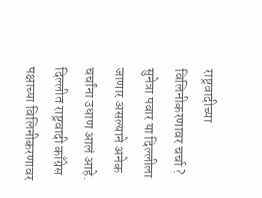राष्ट्रवादीच्या विलिनीकरणावर चर्चा ?
सुनेत्रा पवार या दिल्लीला जाणार असल्याने अनेक चर्चांना उधाण आलं आहे. दिल्लीत राष्ट्रवादी काँग्रेस पक्षाच्या विलिनीकरणावर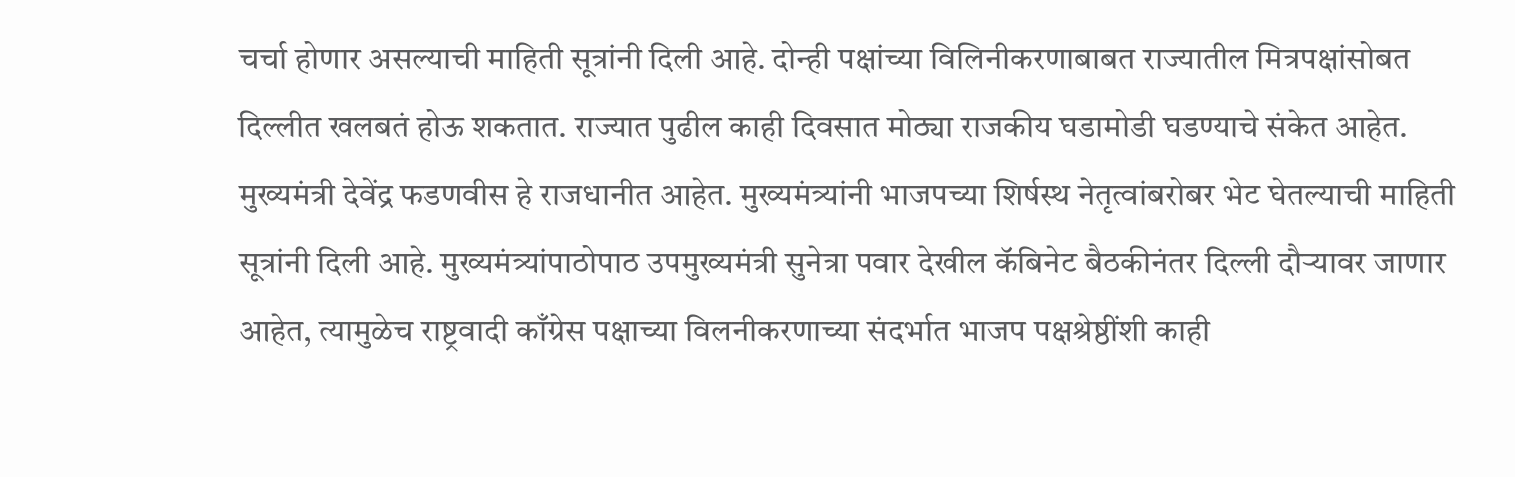चर्चा होणार असल्याची माहिती सूत्रांनी दिली आहे. दोन्ही पक्षांच्या विलिनीकरणाबाबत राज्यातील मित्रपक्षांसोबत दिल्लीत खलबतं होऊ शकतात. राज्यात पुढील काही दिवसात मोठ्या राजकीय घडामोडी घडण्याचे संकेत आहेत.
मुख्यमंत्री देवेंद्र फडणवीस हे राजधानीत आहेत. मुख्यमंत्र्यांनी भाजपच्या शिर्षस्थ नेतृत्वांबरोबर भेट घेतल्याची माहिती सूत्रांनी दिली आहे. मुख्यमंत्र्यांपाठोपाठ उपमुख्यमंत्री सुनेत्रा पवार देखील कॅबिनेट बैठकीनंतर दिल्ली दौऱ्यावर जाणार आहेत, त्यामुळेच राष्ट्रवादी काँग्रेस पक्षाच्या विलनीकरणाच्या संदर्भात भाजप पक्षश्रेष्ठींशी काही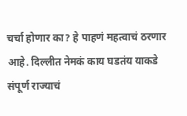चर्चा होणार का? हे पाहणं महत्वाचं ठरणार आहे. दिल्लीत नेमकं काय घडतंय याकडे संपूर्ण राज्याचं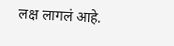लक्ष लागलं आहे.